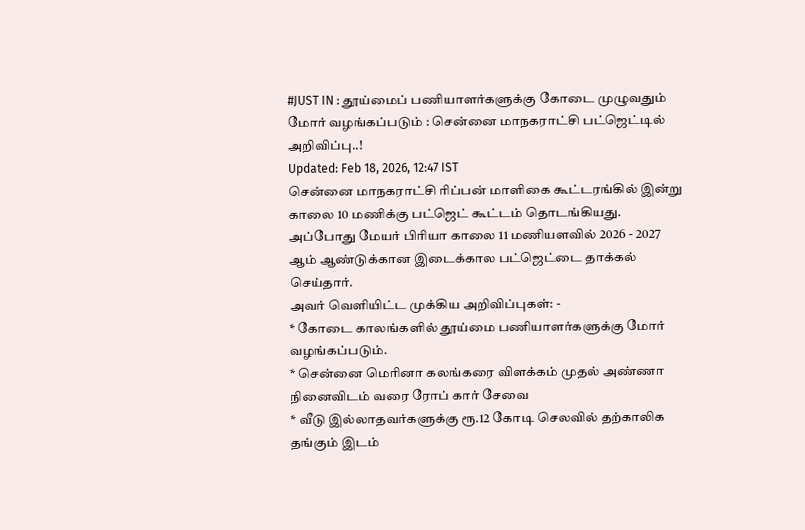#JUST IN : தூய்மைப் பணியாளர்களுக்கு கோடை முழுவதும் மோர் வழங்கப்படும் : சென்னை மாநகராட்சி பட்ஜெட்டில் அறிவிப்பு..!
Updated: Feb 18, 2026, 12:47 IST
சென்னை மாநகராட்சி ரிப்பன் மாளிகை கூட்டரங்கில் இன்று காலை 10 மணிக்கு பட்ஜெட் கூட்டம் தொடங்கியது. அப்போது மேயர் பிரியா காலை 11 மணியளவில் 2026 - 2027 ஆம் ஆண்டுக்கான இடைக்கால பட்ஜெட்டை தாக்கல் செய்தார்.
அவர் வெளியிட்ட முக்கிய அறிவிப்புகள்: -
* கோடை காலங்களில் தூய்மை பணியாளர்களுக்கு மோர் வழங்கப்படும்.
* சென்னை மெரினா கலங்கரை விளக்கம் முதல் அண்ணா நினைவிடம் வரை ரோப் கார் சேவை
* வீடு இல்லாதவர்களுக்கு ரூ.12 கோடி செலவில் தற்காலிக தங்கும் இடம்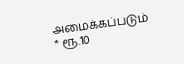அமைக்கப்படும்
* ரூ.10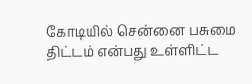கோடியில் சென்னை பசுமை திட்டம் என்பது உள்ளிட்ட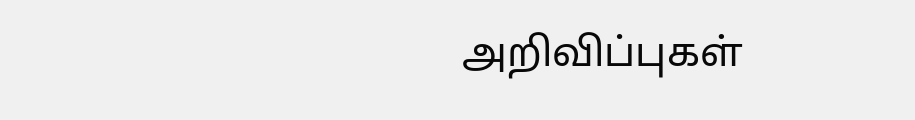அறிவிப்புகள்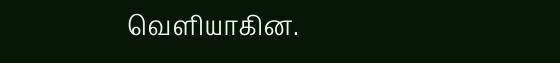வெளியாகின.